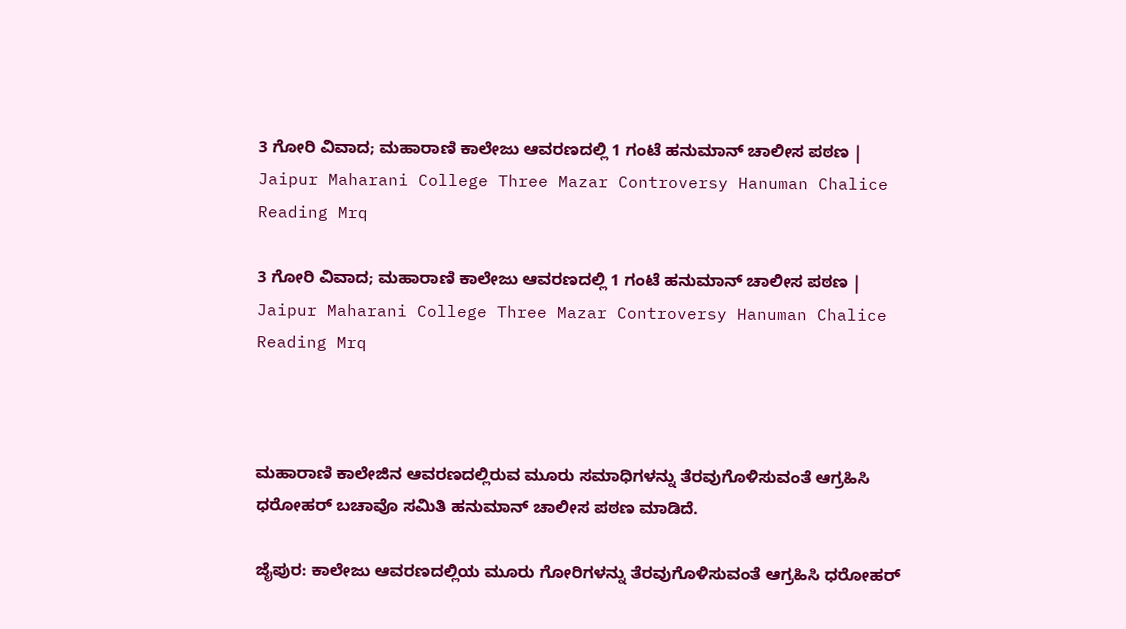3 ಗೋರಿ ವಿವಾದ; ಮಹಾರಾಣಿ ಕಾಲೇಜು ಆವರಣದಲ್ಲಿ 1 ಗಂಟೆ ಹನುಮಾನ್ ಚಾಲೀಸ ಪಠಣ | Jaipur Maharani College Three Mazar Controversy Hanuman Chalice Reading Mrq

3 ಗೋರಿ ವಿವಾದ; ಮಹಾರಾಣಿ ಕಾಲೇಜು ಆವರಣದಲ್ಲಿ 1 ಗಂಟೆ ಹನುಮಾನ್ ಚಾಲೀಸ ಪಠಣ | Jaipur Maharani College Three Mazar Controversy Hanuman Chalice Reading Mrq



ಮಹಾರಾಣಿ ಕಾಲೇಜಿನ ಆವರಣದಲ್ಲಿರುವ ಮೂರು ಸಮಾಧಿಗಳನ್ನು ತೆರವುಗೊಳಿಸುವಂತೆ ಆಗ್ರಹಿಸಿ ಧರೋಹರ್ ಬಚಾವೊ ಸಮಿತಿ ಹನುಮಾನ್ ಚಾಲೀಸ ಪಠಣ ಮಾಡಿದೆ.

ಜೈಪುರ: ಕಾಲೇಜು ಆವರಣದಲ್ಲಿಯ ಮೂರು ಗೋರಿಗಳನ್ನು ತೆರವುಗೊಳಿಸುವಂತೆ ಆಗ್ರಹಿಸಿ ಧರೋಹರ್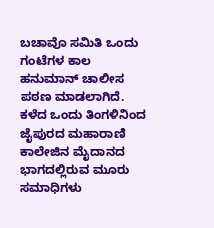ಬಚಾವೊ ಸಮಿತಿ ಒಂದು ಗಂಟೆಗಳ ಕಾಲ ಹನುಮಾನ್ ಚಾಲೀಸ ಪಠಣ ಮಾಡಲಾಗಿದೆ. ಕಳೆದ ಒಂದು ತಿಂಗಳಿನಿಂದ ಜೈಪುರದ ಮಹಾರಾಣಿ ಕಾಲೇಜಿನ ಮೈದಾನದ ಭಾಗದಲ್ಲಿರುವ ಮೂರು ಸಮಾಧಿಗಳು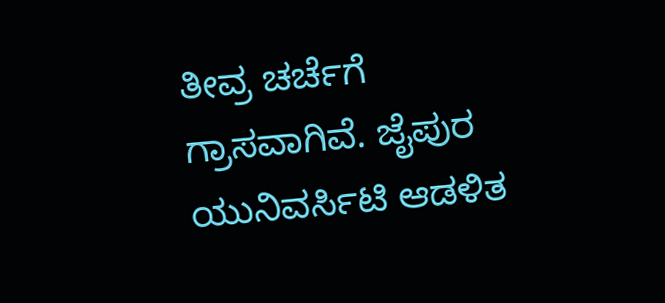ತೀವ್ರ ಚರ್ಚೆಗೆ ಗ್ರಾಸವಾಗಿವೆ. ಜೈಪುರ ಯುನಿವರ್ಸಿಟಿ ಆಡಳಿತ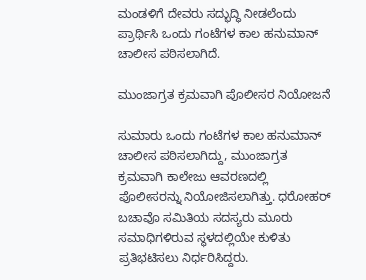ಮಂಡಳಿಗೆ ದೇವರು ಸದ್ಭುದ್ಧಿ ನೀಡಲೆಂದು ಪ್ರಾರ್ಥಿಸಿ ಒಂದು ಗಂಟೆಗಳ ಕಾಲ ಹನುಮಾನ್ ಚಾಲೀಸ ಪಠಿಸಲಾಗಿದೆ.

ಮುಂಜಾಗ್ರತ ಕ್ರಮವಾಗಿ ಪೊಲೀಸರ ನಿಯೋಜನೆ

ಸುಮಾರು ಒಂದು ಗಂಟೆಗಳ ಕಾಲ ಹನುಮಾನ್ ಚಾಲೀಸ ಪಠಿಸಲಾಗಿದ್ದು, ಮುಂಜಾಗ್ರತ ಕ್ರಮವಾಗಿ ಕಾಲೇಜು ಆವರಣದಲ್ಲಿ ಪೊಲೀಸರನ್ನು ನಿಯೋಜಿಸಲಾಗಿತ್ತು. ಧರೋಹರ್ ಬಚಾವೊ ಸಮಿತಿಯ ಸದಸ್ಯರು ಮೂರು ಸಮಾಧಿಗಳಿರುವ ಸ್ಥಳದಲ್ಲಿಯೇ ಕುಳಿತು ಪ್ರತಿಭಟಿಸಲು ನಿರ್ಧರಿಸಿದ್ದರು.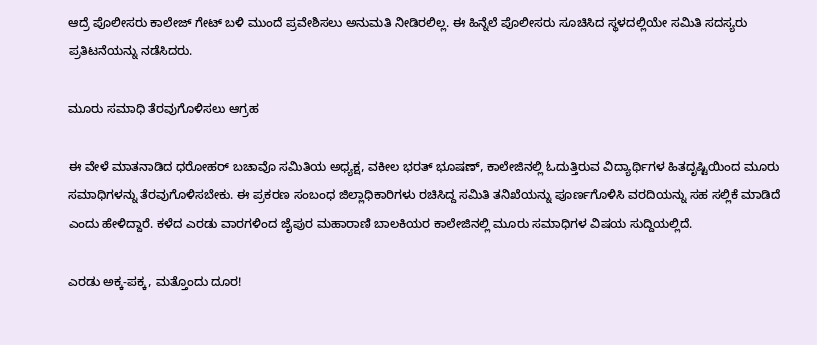ಆದ್ರೆ ಪೊಲೀಸರು ಕಾಲೇಜ್ ಗೇಟ್ ಬಳಿ ಮುಂದೆ ಪ್ರವೇಶಿಸಲು ಅನುಮತಿ ನೀಡಿರಲಿಲ್ಲ. ಈ ಹಿನ್ನೆಲೆ ಪೊಲೀಸರು ಸೂಚಿಸಿದ ಸ್ಥಳದಲ್ಲಿಯೇ ಸಮಿತಿ ಸದಸ್ಯರು ಪ್ರತಿಟನೆಯನ್ನು ನಡೆಸಿದರು.

ಮೂರು ಸಮಾಧಿ ತೆರವುಗೊಳಿಸಲು ಆಗ್ರಹ

ಈ ವೇಳೆ ಮಾತನಾಡಿದ ಧರೋಹರ್ ಬಚಾವೊ ಸಮಿತಿಯ ಅಧ್ಯಕ್ಷ, ವಕೀಲ ಭರತ್ ಭೂಷಣ್, ಕಾಲೇಜಿನಲ್ಲಿ ಓದುತ್ತಿರುವ ವಿದ್ಯಾರ್ಥಿಗಳ ಹಿತದೃಷ್ಟಿಯಿಂದ ಮೂರು ಸಮಾಧಿಗಳನ್ನು ತೆರವುಗೊಳಿಸಬೇಕು. ಈ ಪ್ರಕರಣ ಸಂಬಂಧ ಜಿಲ್ಲಾಧಿಕಾರಿಗಳು ರಚಿಸಿದ್ದ ಸಮಿತಿ ತನಿಖೆಯನ್ನು ಪೂರ್ಣಗೊಳಿಸಿ ವರದಿಯನ್ನು ಸಹ ಸಲ್ಲಿಕೆ ಮಾಡಿದೆ ಎಂದು ಹೇಳಿದ್ದಾರೆ. ಕಳೆದ ಎರಡು ವಾರಗಳಿಂದ ಜೈಪುರ ಮಹಾರಾಣಿ ಬಾಲಕಿಯರ ಕಾಲೇಜಿನಲ್ಲಿ ಮೂರು ಸಮಾಧಿಗಳ ವಿಷಯ ಸುದ್ದಿಯಲ್ಲಿದೆ.

ಎರಡು ಅಕ್ಕ-ಪಕ್ಕ, ಮತ್ತೊಂದು ದೂರ!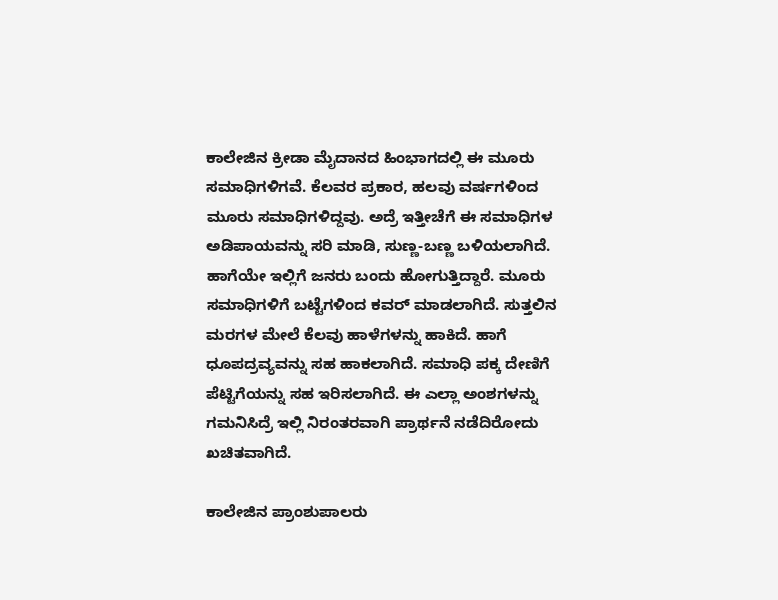ಕಾಲೇಜಿನ ಕ್ರೀಡಾ ಮೈದಾನದ ಹಿಂಭಾಗದಲ್ಲಿ ಈ ಮೂರು ಸಮಾಧಿಗಳಿಗವೆ. ಕೆಲವರ ಪ್ರಕಾರ, ಹಲವು ವರ್ಷಗಳಿಂದ ಮೂರು ಸಮಾಧಿಗಳಿದ್ದವು. ಅದ್ರೆ ಇತ್ತೀಚೆಗೆ ಈ ಸಮಾಧಿಗಳ ಅಡಿಪಾಯವನ್ನು ಸರಿ ಮಾಡಿ, ಸುಣ್ಣ-ಬಣ್ಣ ಬಳಿಯಲಾಗಿದೆ. ಹಾಗೆಯೇ ಇಲ್ಲಿಗೆ ಜನರು ಬಂದು ಹೋಗುತ್ತಿದ್ದಾರೆ. ಮೂರು ಸಮಾಧಿಗಳಿಗೆ ಬಟ್ಟೆಗಳಿಂದ ಕವರ್ ಮಾಡಲಾಗಿದೆ. ಸುತ್ತಲಿನ ಮರಗಳ ಮೇಲೆ ಕೆಲವು ಹಾಳೆಗಳನ್ನು ಹಾಕಿದೆ. ಹಾಗೆ ಧೂಪದ್ರವ್ಯವನ್ನು ಸಹ ಹಾಕಲಾಗಿದೆ. ಸಮಾಧಿ ಪಕ್ಕ ದೇಣಿಗೆ ಪೆಟ್ಟಿಗೆಯನ್ನು ಸಹ ಇರಿಸಲಾಗಿದೆ. ಈ ಎಲ್ಲಾ ಅಂಶಗಳನ್ನು ಗಮನಿಸಿದ್ರೆ ಇಲ್ಲಿ ನಿರಂತರವಾಗಿ ಪ್ರಾರ್ಥನೆ ನಡೆದಿರೋದು ಖಚಿತವಾಗಿದೆ.

ಕಾಲೇಜಿನ ಪ್ರಾಂಶುಪಾಲರು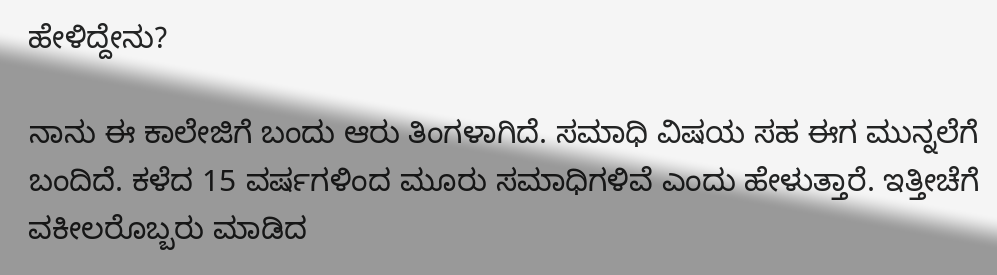ಹೇಳಿದ್ದೇನು?

ನಾನು ಈ ಕಾಲೇಜಿಗೆ ಬಂದು ಆರು ತಿಂಗಳಾಗಿದೆ. ಸಮಾಧಿ ವಿಷಯ ಸಹ ಈಗ ಮುನ್ನಲೆಗೆ ಬಂದಿದೆ. ಕಳೆದ 15 ವರ್ಷಗಳಿಂದ ಮೂರು ಸಮಾಧಿಗಳಿವೆ ಎಂದು ಹೇಳುತ್ತಾರೆ. ಇತ್ತೀಚೆಗೆ ವಕೀಲರೊಬ್ಬರು ಮಾಡಿದ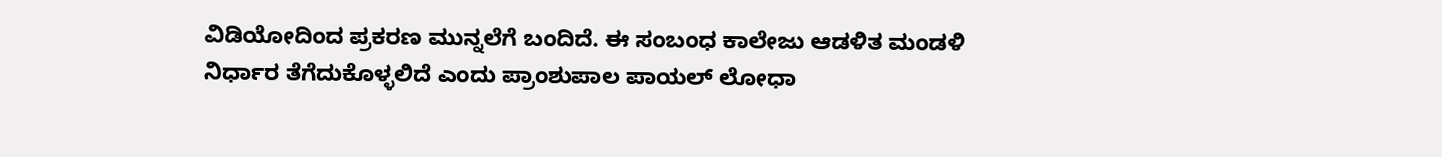ವಿಡಿಯೋದಿಂದ ಪ್ರಕರಣ ಮುನ್ನಲೆಗೆ ಬಂದಿದೆ. ಈ ಸಂಬಂಧ ಕಾಲೇಜು ಆಡಳಿತ ಮಂಡಳಿ ನಿರ್ಧಾರ ತೆಗೆದುಕೊಳ್ಳಲಿದೆ ಎಂದು ಪ್ರಾಂಶುಪಾಲ ಪಾಯಲ್ ಲೋಧಾ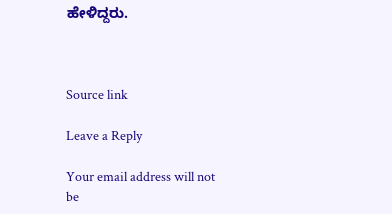ಹೇಳಿದ್ದರು.



Source link

Leave a Reply

Your email address will not be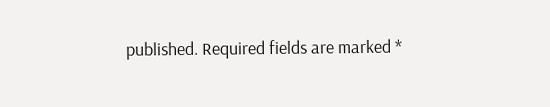published. Required fields are marked *